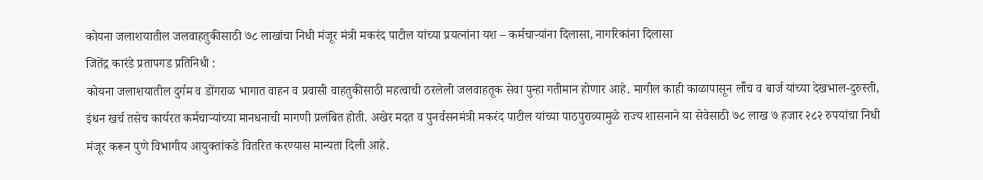कोयना जलाशयातील जलवाहतुकीसाठी ७८ लाखांचा निधी मंजूर मंत्री मकरंद पाटील यांच्या प्रयत्नांना यश – कर्मचाऱ्यांना दिलासा, नागरिकांना दिलासा
जितेंद्र कारंडे प्रतापगड प्रतिनिधी :
कोयना जलाशयातील दुर्गम व डोंगराळ भागात वाहन व प्रवासी वाहतुकीसाठी महत्वाची ठरलेली जलवाहतूक सेवा पुन्हा गतीमान होणार आहे. मागील काही काळापासून लॉँच व बार्ज यांच्या देखभाल-दुरुस्ती, इंधन खर्च तसेच कार्यरत कर्मचाऱ्यांच्या मानधनाची मागणी प्रलंबित होती. अखेर मदत व पुनर्वसनमंत्री मकरंद पाटील यांच्या पाठपुराव्यामुळे राज्य शासनाने या सेवेसाठी ७८ लाख ७ हजार २८२ रुपयांचा निधी मंजूर करून पुणे विभागीय आयुक्तांकडे वितरित करण्यास मान्यता दिली आहे.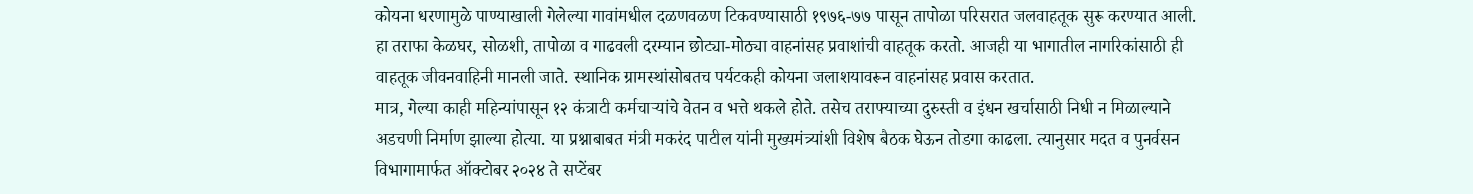कोयना धरणामुळे पाण्याखाली गेलेल्या गावांमधील दळणवळण टिकवण्यासाठी १९७६-७७ पासून तापोळा परिसरात जलवाहतूक सुरू करण्यात आली. हा तराफा केळघर, सोळशी, तापोळा व गाढवली दरम्यान छोट्या-मोठ्या वाहनांसह प्रवाशांची वाहतूक करतो. आजही या भागातील नागरिकांसाठी ही वाहतूक जीवनवाहिनी मानली जाते. स्थानिक ग्रामस्थांसोबतच पर्यटकही कोयना जलाशयावरून वाहनांसह प्रवास करतात.
मात्र, गेल्या काही महिन्यांपासून १२ कंत्राटी कर्मचाऱ्यांचे वेतन व भत्ते थकले होते. तसेच तराफ्याच्या दुरुस्ती व इंधन खर्चासाठी निधी न मिळाल्याने अडचणी निर्माण झाल्या होत्या. या प्रश्नाबाबत मंत्री मकरंद पाटील यांनी मुख्यमंत्र्यांशी विशेष बैठक घेऊन तोडगा काढला. त्यानुसार मदत व पुनर्वसन विभागामार्फत ऑक्टोबर २०२४ ते सप्टेंबर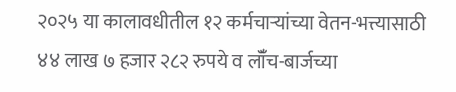२०२५ या कालावधीतील १२ कर्मचाऱ्यांच्या वेतन-भत्त्यासाठी ४४ लाख ७ हजार २८२ रुपये व लॉँच-बार्जच्या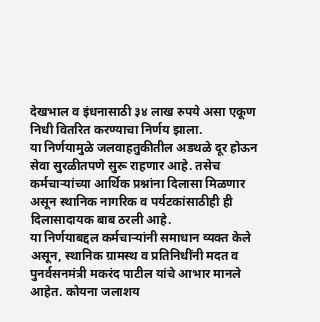देखभाल व इंधनासाठी ३४ लाख रुपये असा एकूण निधी वितरित करण्याचा निर्णय झाला.
या निर्णयामुळे जलवाहतुकीतील अडथळे दूर होऊन सेवा सुरळीतपणे सुरू राहणार आहे. तसेच कर्मचाऱ्यांच्या आर्थिक प्रश्नांना दिलासा मिळणार असून स्थानिक नागरिक व पर्यटकांसाठीही ही दिलासादायक बाब ठरली आहे.
या निर्णयाबद्दल कर्मचाऱ्यांनी समाधान व्यक्त केले असून, स्थानिक ग्रामस्थ व प्रतिनिधींनी मदत व पुनर्वसनमंत्री मकरंद पाटील यांचे आभार मानले आहेत. कोयना जलाशय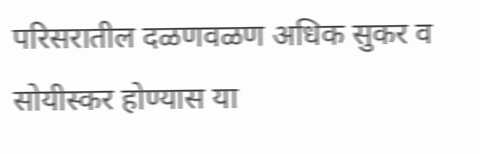परिसरातील दळणवळण अधिक सुकर व सोयीस्कर होण्यास या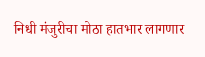निधी मंजुरीचा मोठा हातभार लागणार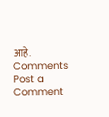आहे.
Comments
Post a Comment